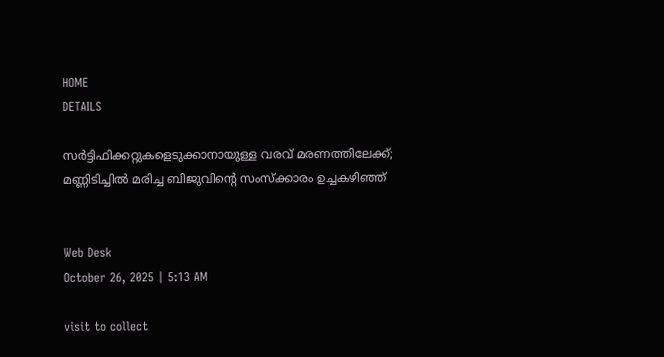HOME
DETAILS

സര്‍ട്ടിഫിക്കറ്റുകളെടുക്കാനായുള്ള വരവ് മരണത്തിലേക്ക്; മണ്ണിടിച്ചില്‍ മരിച്ച ബിജുവിന്റെ സംസ്‌ക്കാരം ഉച്ചകഴിഞ്ഞ്


Web Desk
October 26, 2025 | 5:13 AM

visit to collect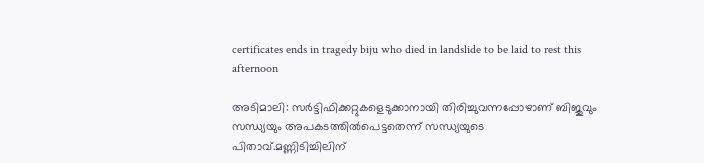certificates ends in tragedy biju who died in landslide to be laid to rest this afternoon

അടിമാലി: സര്‍ട്ടിഫിക്കറ്റുകളെടുക്കാനായി തിരിച്ചുവന്നപ്പോഴാണ് ബിജുവും സന്ധ്യയും അപകടത്തില്‍പെട്ടതെന്ന് സന്ധ്യയുടെ പിതാവ്.മണ്ണിടിച്ചിലിന്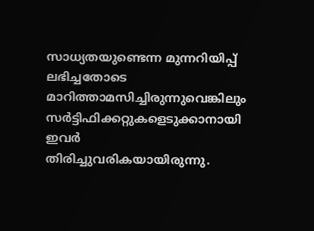സാധ്യതയുണ്ടെന്ന മുന്നറിയിപ്പ് ലഭിച്ചതോടെ മാറിത്താമസിച്ചിരുന്നുവെങ്കിലും സര്‍ട്ടിഫിക്കറ്റുകളെടുക്കാനായി ഇവര്‍ തിരിച്ചുവരികയായിരുന്നു.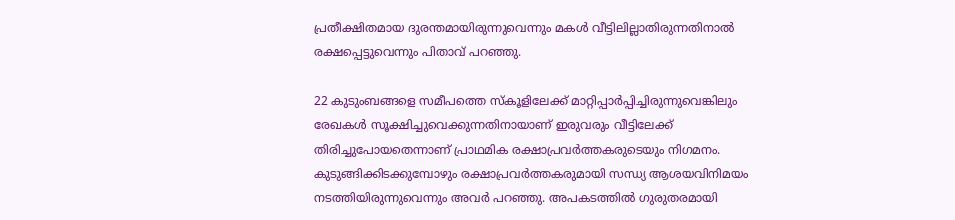പ്രതീക്ഷിതമായ ദുരന്തമായിരുന്നുവെന്നും മകള്‍ വീട്ടിലില്ലാതിരുന്നതിനാല്‍ രക്ഷപ്പെട്ടുവെന്നും പിതാവ് പറഞ്ഞു.

22 കുടുംബങ്ങളെ സമീപത്തെ സ്‌കൂളിലേക്ക് മാറ്റിപ്പാര്‍പ്പിച്ചിരുന്നുവെങ്കിലും രേഖകള്‍ സൂക്ഷിച്ചുവെക്കുന്നതിനായാണ് ഇരുവരും വീട്ടിലേക്ക് തിരിച്ചുപോയതെന്നാണ് പ്രാഥമിക രക്ഷാപ്രവര്‍ത്തകരുടെയും നിഗമനം. കുടുങ്ങിക്കിടക്കുമ്പോഴും രക്ഷാപ്രവര്‍ത്തകരുമായി സന്ധ്യ ആശയവിനിമയം നടത്തിയിരുന്നുവെന്നും അവര്‍ പറഞ്ഞു. അപകടത്തില്‍ ഗുരുതരമായി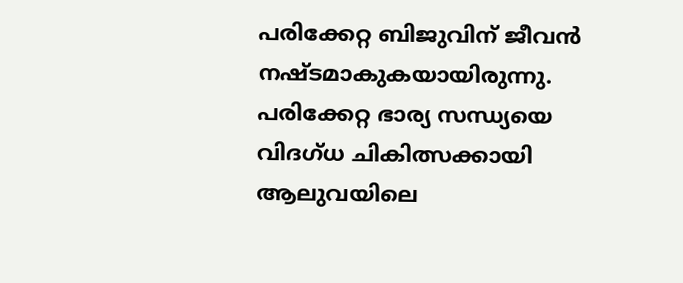പരിക്കേറ്റ ബിജുവിന് ജീവന്‍ നഷ്ടമാകുകയായിരുന്നു. പരിക്കേറ്റ ഭാര്യ സന്ധ്യയെ വിദഗ്ധ ചികിത്സക്കായി ആലുവയിലെ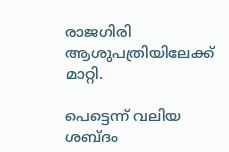രാജഗിരി ആശുപത്രിയിലേക്ക് മാറ്റി.

പെട്ടെന്ന് വലിയ ശബ്ദം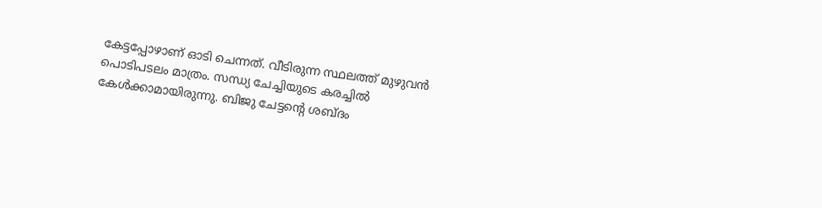കേട്ടപ്പോഴാണ് ഓടി ചെന്നത്. വീടിരുന്ന സ്ഥലത്ത് മുഴുവന്‍ പൊടിപടലം മാത്രം. സന്ധ്യ ചേച്ചിയുടെ കരച്ചില്‍ കേള്‍ക്കാമായിരുന്നു. ബിജു ചേട്ടന്റെ ശബ്ദം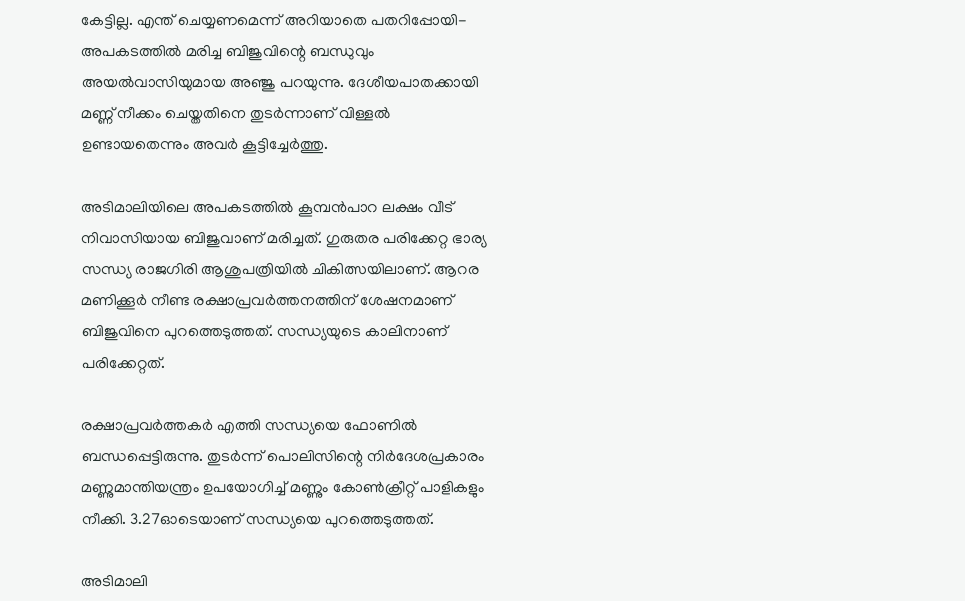കേട്ടില്ല. എന്ത് ചെയ്യണമെന്ന് അറിയാതെ പതറിപ്പോയി- അപകടത്തില്‍ മരിച്ച ബിജുവിന്റെ ബന്ധുവും അയല്‍വാസിയുമായ അഞ്ജു പറയുന്നു. ദേശീയപാതക്കായി മണ്ണ് നീക്കം ചെയ്തതിനെ തുടര്‍ന്നാണ് വിള്ളല്‍ ഉണ്ടായതെന്നും അവര്‍ കൂട്ടിച്ചേര്‍ത്തു.

അടിമാലിയിലെ അപകടത്തില്‍ കൂമ്പന്‍പാറ ലക്ഷം വീട് നിവാസിയായ ബിജുവാണ് മരിച്ചത്. ഗുരുതര പരിക്കേറ്റ ഭാര്യ സന്ധ്യ രാജഗിരി ആശുപത്രിയില്‍ ചികിത്സയിലാണ്. ആറര മണിക്കൂര്‍ നീണ്ട രക്ഷാപ്രവര്‍ത്തനത്തിന് ശേഷനമാണ് ബിജുവിനെ പുറത്തെടുത്തത്. സന്ധ്യയുടെ കാലിനാണ് പരിക്കേറ്റത്.

രക്ഷാപ്രവര്‍ത്തകര്‍ എത്തി സന്ധ്യയെ ഫോണില്‍ ബന്ധപ്പെട്ടിരുന്നു. തുടര്‍ന്ന് പൊലിസിന്റെ നിര്‍ദേശപ്രകാരം മണ്ണുമാന്തിയന്ത്രം ഉപയോഗിച്ച് മണ്ണും കോണ്‍ക്രീറ്റ് പാളികളും നീക്കി. 3.27ഓടെയാണ് സന്ധ്യയെ പുറത്തെടുത്തത്.

അടിമാലി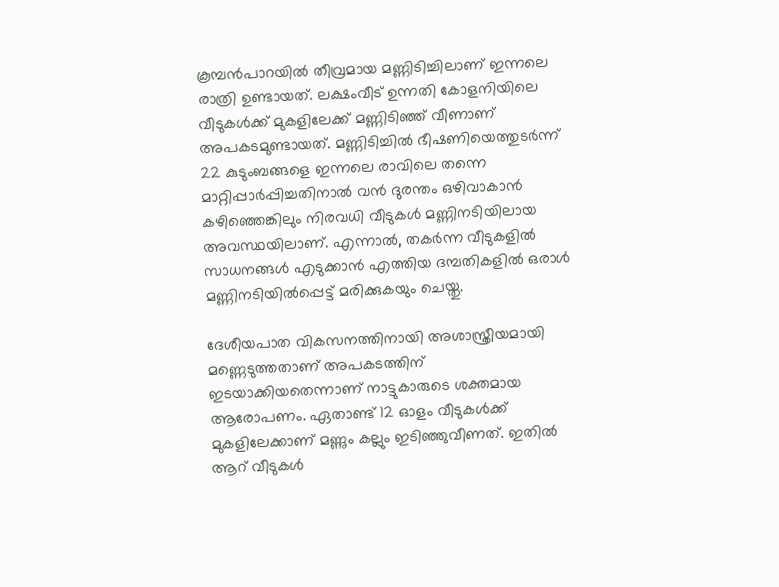കൂമ്പന്‍പാറയില്‍ തീവ്രമായ മണ്ണിടിച്ചിലാണ് ഇന്നലെ രാത്രി ഉണ്ടായത്. ലക്ഷംവീട് ഉന്നതി കോളനിയിലെ വീടുകള്‍ക്ക് മുകളിലേക്ക് മണ്ണിടിഞ്ഞ് വീണാണ് അപകടമുണ്ടായത്. മണ്ണിടിച്ചില്‍ ഭീഷണിയെത്തുടര്‍ന്ന് 22 കുടുംബങ്ങളെ ഇന്നലെ രാവിലെ തന്നെ മാറ്റിപ്പാര്‍പ്പിച്ചതിനാല്‍ വന്‍ ദുരന്തം ഒഴിവാകാന്‍ കഴിഞ്ഞെങ്കിലും നിരവധി വീടുകള്‍ മണ്ണിനടിയിലായ അവസ്ഥയിലാണ്. എന്നാല്‍, തകര്‍ന്ന വീടുകളില്‍ സാധനങ്ങള്‍ എടുക്കാന്‍ എത്തിയ ദമ്പതികളില്‍ ഒരാള്‍ മണ്ണിനടിയില്‍പ്പെട്ട് മരിക്കുകയും ചെയ്തു.

ദേശീയപാത വികസനത്തിനായി അശാസ്ത്രീയമായി മണ്ണെടുത്തതാണ് അപകടത്തിന് ഇടയാക്കിയതെന്നാണ് നാട്ടുകാരുടെ ശക്തമായ ആരോപണം. ഏതാണ്ട് 12 ഓളം വീടുകള്‍ക്ക് മുകളിലേക്കാണ് മണ്ണും കല്ലും ഇടിഞ്ഞുവീണത്. ഇതില്‍ ആറ് വീടുകള്‍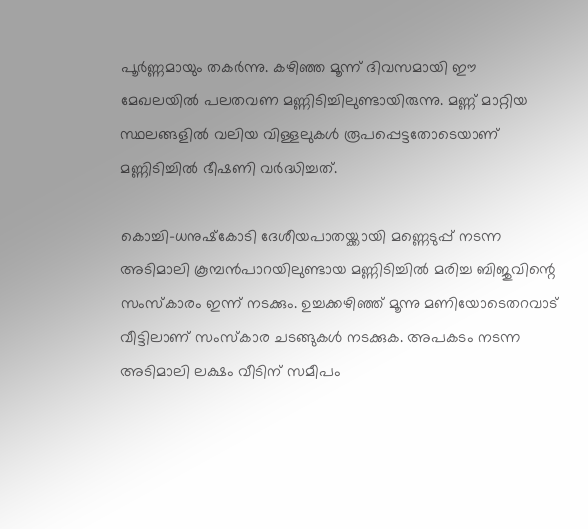പൂര്‍ണ്ണമായും തകര്‍ന്നു. കഴിഞ്ഞ മൂന്ന് ദിവസമായി ഈ മേഖലയില്‍ പലതവണ മണ്ണിടിച്ചിലുണ്ടായിരുന്നു. മണ്ണ് മാറ്റിയ സ്ഥലങ്ങളില്‍ വലിയ വിള്ളലുകള്‍ രൂപപ്പെട്ടതോടെയാണ് മണ്ണിടിച്ചില്‍ ഭീഷണി വര്‍ദ്ധിച്ചത്.

കൊച്ചി-ധനുഷ്‌കോടി ദേശീയപാതയ്ക്കായി മണ്ണെടുപ്പ് നടന്ന അടിമാലി കൂമ്പന്‍പാറയിലുണ്ടായ മണ്ണിടിച്ചില്‍ മരിച്ച ബിജുവിന്റെ സംസ്‌കാരം ഇന്ന് നടക്കും. ഉച്ചക്കഴിഞ്ഞ് മൂന്നു മണിയോടെതറവാട് വീട്ടിലാണ് സംസ്‌കാര ചടങ്ങുകള്‍ നടക്കുക. അപകടം നടന്ന അടിമാലി ലക്ഷം വീടിന് സമീപം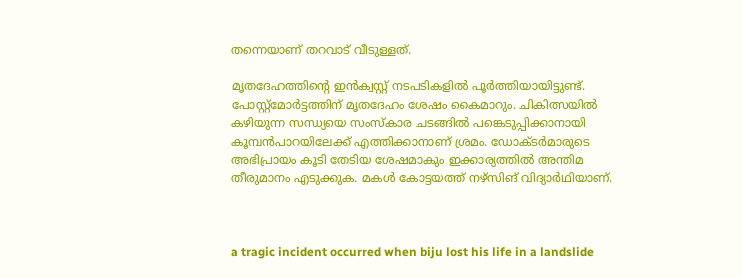തന്നെയാണ് തറവാട് വീടുള്ളത്.

മൃതദേഹത്തിന്റെ ഇന്‍ക്വസ്റ്റ് നടപടികളില്‍ പൂര്‍ത്തിയായിട്ടുണ്ട്. പോസ്റ്റ്‌മോര്‍ട്ടത്തിന് മൃതദേഹം ശേഷം കൈമാറും. ചികിത്സയില്‍ കഴിയുന്ന സന്ധ്യയെ സംസ്‌കാര ചടങ്ങില്‍ പങ്കെടുപ്പിക്കാനായി കൂമ്പന്‍പാറയിലേക്ക് എത്തിക്കാനാണ് ശ്രമം. ഡോക്ടര്‍മാരുടെ അഭിപ്രായം കൂടി തേടിയ ശേഷമാകും ഇക്കാര്യത്തില്‍ അന്തിമ തീരുമാനം എടുക്കുക. മകള്‍ കോട്ടയത്ത് നഴ്‌സിങ് വിദ്യാര്‍ഥിയാണ്.



a tragic incident occurred when biju lost his life in a landslide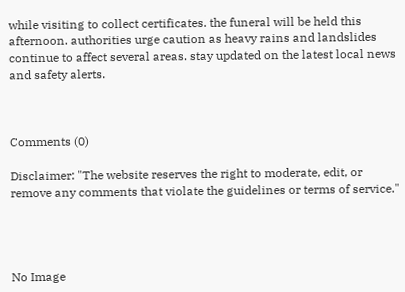while visiting to collect certificates. the funeral will be held this afternoon. authorities urge caution as heavy rains and landslides continue to affect several areas. stay updated on the latest local news and safety alerts.



Comments (0)

Disclaimer: "The website reserves the right to moderate, edit, or remove any comments that violate the guidelines or terms of service."




No Image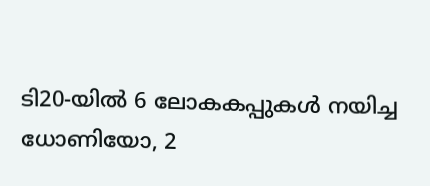ടി20-യിൽ 6 ലോകകപ്പുകൾ നയിച്ച ധോണിയോ, 2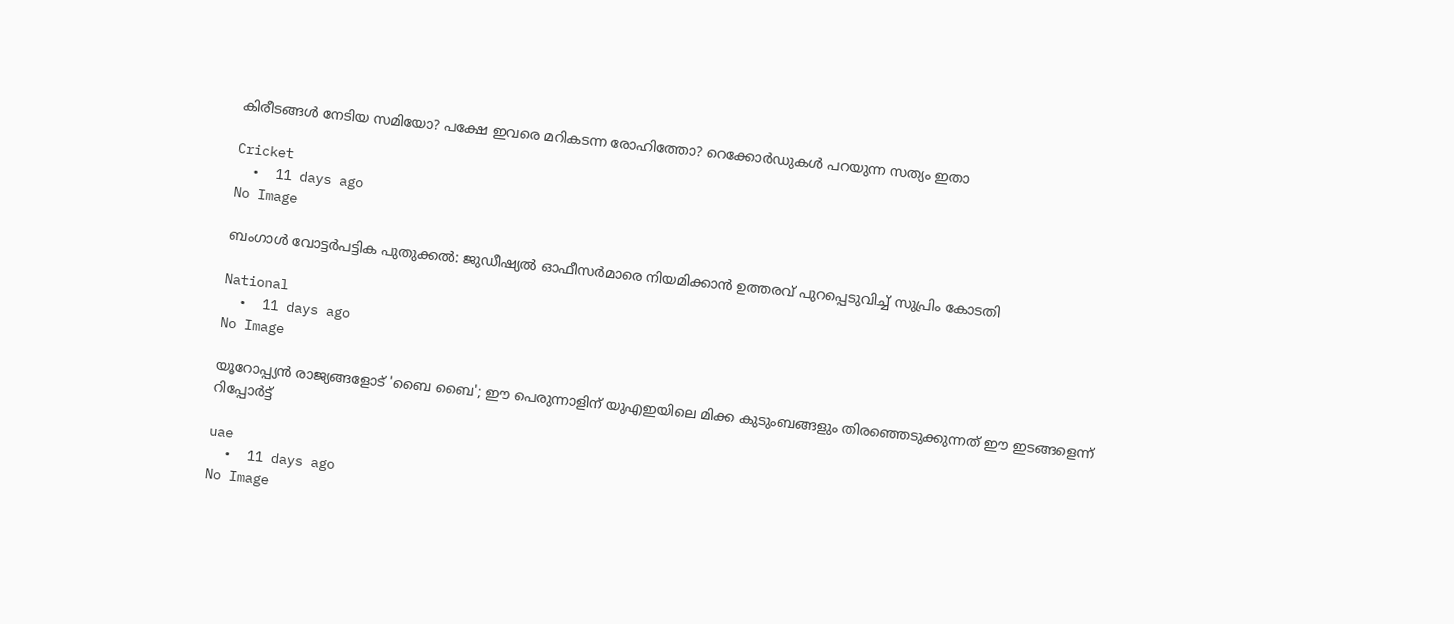കിരീടങ്ങൾ നേടിയ സമിയോ? പക്ഷേ ഇവരെ മറികടന്ന രോഹിത്തോ? റെക്കോർഡുകൾ പറയുന്ന സത്യം ഇതാ

Cricket
  •  11 days ago
No Image

ബംഗാൾ വോട്ടർപട്ടിക പുതുക്കൽ: ജുഡീഷ്യൽ ഓഫീസർമാരെ നിയമിക്കാൻ ഉത്തരവ് പുറപ്പെടുവിച്ച് സുപ്രിം കോടതി

National
  •  11 days ago
No Image

യൂറോപ്പ്യൻ രാജ്യങ്ങളോട് 'ബൈ ബൈ'; ഈ പെരുന്നാളിന് യുഎഇയിലെ മിക്ക കുടുംബങ്ങളും തിരഞ്ഞെടുക്കുന്നത് ഈ ഇടങ്ങളെന്ന് റിപ്പോർട്ട്

uae
  •  11 days ago
No Image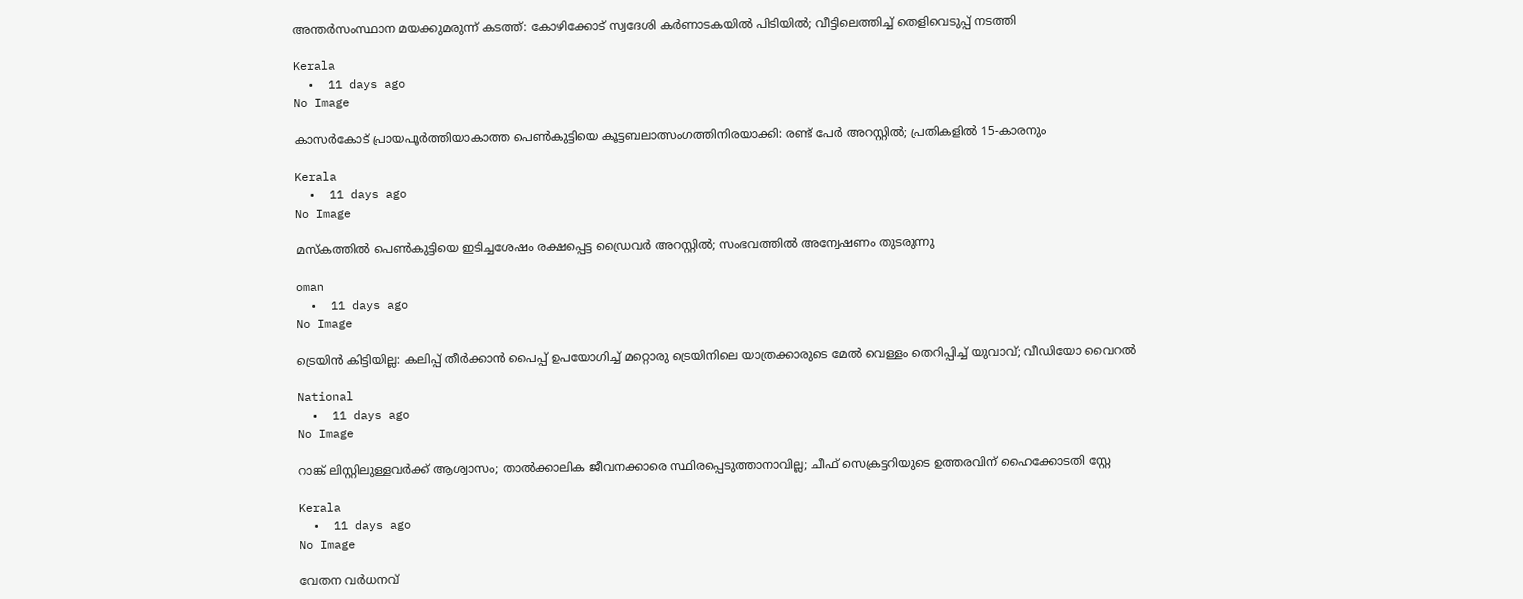അന്തർസംസ്ഥാന മയക്കുമരുന്ന് കടത്ത്: കോഴിക്കോട് സ്വദേശി കർണാടകയിൽ പിടിയിൽ; വീട്ടിലെത്തിച്ച് തെളിവെടുപ്പ് നടത്തി

Kerala
  •  11 days ago
No Image

കാസർകോട് പ്രായപൂർത്തിയാകാത്ത പെൺകുട്ടിയെ കൂട്ടബലാത്സംഗത്തിനിരയാക്കി: രണ്ട് പേർ അറസ്റ്റിൽ; പ്രതികളിൽ 15-കാരനും

Kerala
  •  11 days ago
No Image

മസ്‌കത്തില്‍ പെണ്‍കുട്ടിയെ ഇടിച്ചശേഷം രക്ഷപ്പെട്ട ഡ്രൈവര്‍ അറസ്റ്റില്‍; സംഭവത്തില്‍ അന്വേഷണം തുടരുന്നു

oman
  •  11 days ago
No Image

ട്രെയിൻ കിട്ടിയില്ല: കലിപ്പ് തീർക്കാൻ പൈപ്പ് ഉപയോഗിച്ച് മറ്റൊരു ട്രെയിനിലെ യാത്രക്കാരുടെ മേൽ വെള്ളം തെറിപ്പിച്ച് യുവാവ്; വീഡിയോ വൈറൽ

National
  •  11 days ago
No Image

റാങ്ക് ലിസ്റ്റിലുള്ളവർക്ക് ആശ്വാസം; താൽക്കാലിക ജീവനക്കാരെ സ്ഥിരപ്പെടുത്താനാവില്ല; ചീഫ് സെക്രട്ടറിയുടെ ഉത്തരവിന് ഹൈക്കോടതി സ്റ്റേ

Kerala
  •  11 days ago
No Image

വേതന വര്‍ധനവ്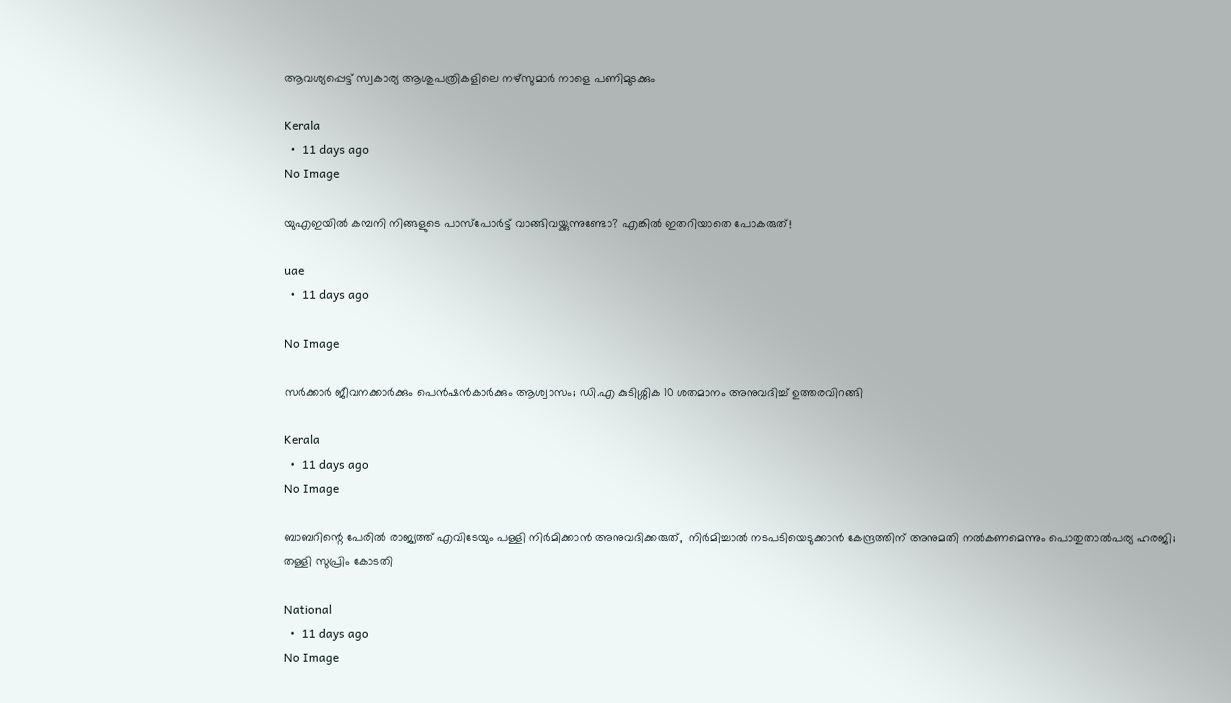ആവശ്യപ്പെട്ട് സ്വകാര്യ ആശുപത്രികളിലെ നഴ്‌സുമാര്‍ നാളെ പണിമുടക്കും

Kerala
  •  11 days ago
No Image

യുഎഇയിൽ കമ്പനി നിങ്ങളുടെ പാസ്‌പോർട്ട് വാങ്ങിവയ്ക്കുന്നുണ്ടോ? എങ്കിൽ ഇതറിയാതെ പോകരുത്!

uae
  •  11 days ago

No Image

സര്‍ക്കാര്‍ ജീവനക്കാര്‍ക്കും പെന്‍ഷന്‍കാര്‍ക്കും ആശ്വാസം; ഡി.എ കുടിശ്ശിക 10 ശതമാനം അനുവദിച്ച് ഉത്തരവിറങ്ങി

Kerala
  •  11 days ago
No Image

ബാബറിന്റെ പേരില്‍ രാജ്യത്ത് എവിടേയും പള്ളി നിര്‍മിക്കാന്‍ അനുവദിക്കരുത്,  നിര്‍മിച്ചാല്‍ നടപടിയെടുക്കാന്‍ കേന്ദ്രത്തിന് അനുമതി നല്‍കണമെന്നും പൊതുതാല്‍പര്യ ഹരജി;  തള്ളി സുപ്രിം കോടതി

National
  •  11 days ago
No Image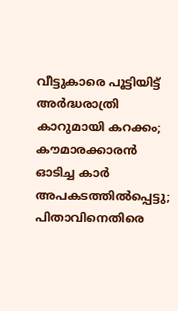വീട്ടുകാരെ പൂട്ടിയിട്ട് അർദ്ധരാത്രി കാറുമായി കറക്കം; കൗമാരക്കാരൻ ഓടിച്ച കാർ അപകടത്തിൽപ്പെട്ടു; പിതാവിനെതിരെ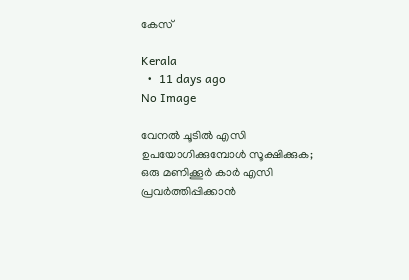കേസ്

Kerala
  •  11 days ago
No Image

വേനൽ ചൂടിൽ എസി ഉപയോഗിക്കുമ്പോൾ സൂക്ഷിക്കുക; ഒരു മണിക്കൂർ കാർ എസി പ്രവർത്തിപ്പിക്കാൻ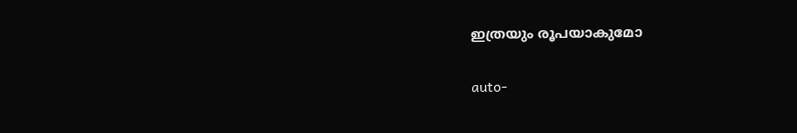ഇത്രയും രൂപയാകുമോ

auto-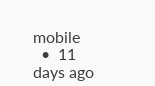mobile
  •  11 days ago